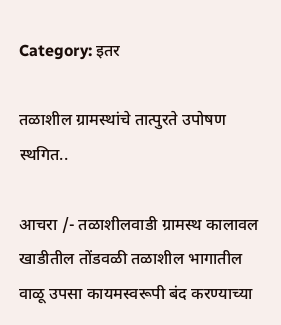Category: इतर

तळाशील ग्रामस्थांचे तात्पुरते उपोषण स्थगित..

आचरा /- तळाशीलवाडी ग्रामस्थ कालावल खाडीतील तोंडवळी तळाशील भागातील वाळू उपसा कायमस्वरूपी बंद करण्याच्या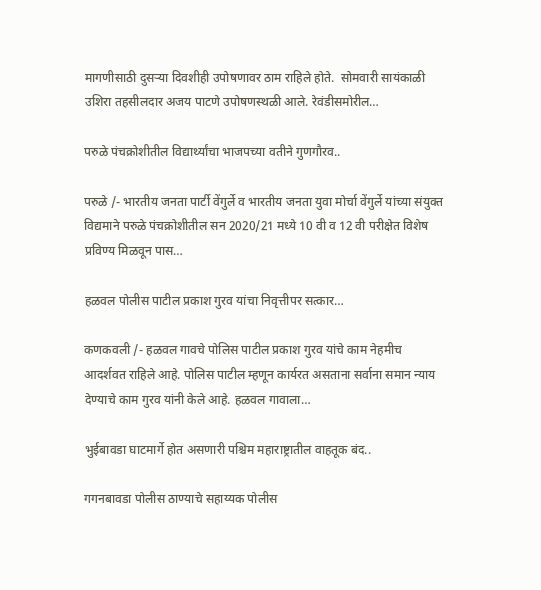मागणीसाठी दुसऱ्या दिवशीही उपोषणावर ठाम राहिले होते.  सोमवारी सायंकाळी उशिरा तहसीलदार अजय पाटणे उपोषणस्थळी आले. रेवंडीसमोरील…

परुळे पंचक्रोशीतील विद्यार्थ्यांचा भाजपच्या वतीने गुणगौरव..

परुळे /- भारतीय जनता पार्टी वेंगुर्ले व भारतीय जनता युवा मोर्चा वेंगुर्ले यांच्या संयुक्त विद्यमाने परुळे पंचक्रोशीतील सन 2020/21 मध्ये 10 वी व 12 वी परीक्षेत विशेष प्रविण्य मिळवून पास…

हळवल पोलीस पाटील प्रकाश गुरव यांचा निवृत्तीपर सत्कार…

कणकवली /- हळवल गावचे पोलिस पाटील प्रकाश गुरव यांचे काम नेहमीच आदर्शवत राहिले आहे. पोलिस पाटील म्हणून कार्यरत असताना सर्वाना समान न्याय देण्याचे काम गुरव यांनी केले आहे. हळवल गावाला…

भुईबावडा घाटमार्गे होत असणारी पश्चिम महाराष्ट्रातील वाहतूक बंद..

गगनबावडा पोलीस ठाण्याचे सहाय्यक पोलीस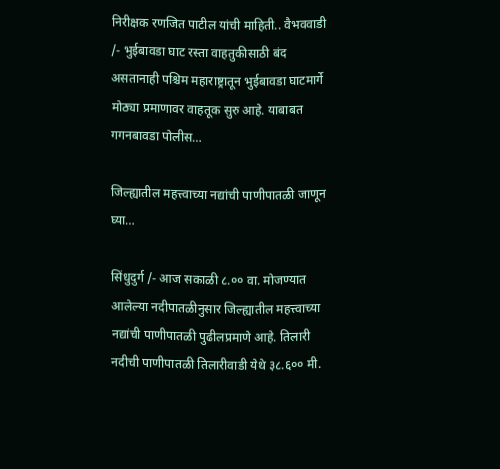निरीक्षक रणजित पाटील यांची माहिती.. वैभववाडी /- भुईबावडा घाट रस्ता वाहतुकीसाठी बंद असतानाही पश्चिम महाराष्ट्रातून भुईबावडा घाटमार्गे मोठ्या प्रमाणावर वाहतूक सुरु आहे. याबाबत गगनबावडा पोलीस…

जिल्ह्यातील महत्त्वाच्या नद्यांची पाणीपातळी जाणून घ्या…

सिंधुदुर्ग /- आज सकाळी ८.०० वा. मोजण्यात आलेल्या नदीपातळीनुसार जिल्ह्यातील महत्त्वाच्या नद्यांची पाणीपातळी पुढीलप्रमाणे आहे. तिलारी नदीची पाणीपातळी तिलारीवाडी येथे ३८.६०० मी.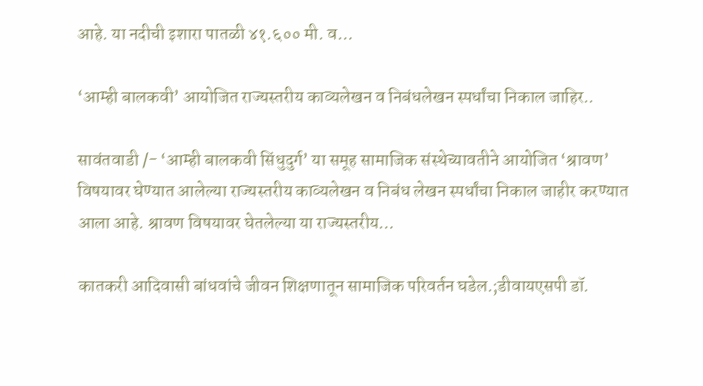आहे. या नदीची इशारा पातळी ४१.६०० मी. व…

‘आम्ही बालकवी’ आयोजित राज्यस्तरीय काव्यलेखन व निबंधलेखन स्पर्धांचा निकाल जाहिर..

सावंतवाडी /- ‘आम्ही बालकवी सिंधुदुर्ग’ या समूह सामाजिक संस्थेच्यावतीने आयोजित ‘श्रावण’ विषयावर घेण्यात आलेल्या राज्यस्तरीय काव्यलेखन व निबंध लेखन स्पर्धांचा निकाल जाहीर करण्यात आला आहे. श्रावण विषयावर घेतलेल्या या राज्यस्तरीय…

कातकरी आदिवासी बांधवांचे जीवन शिक्षणातून सामाजिक परिवर्तन घडेल.;डीवायएसपी डॉ.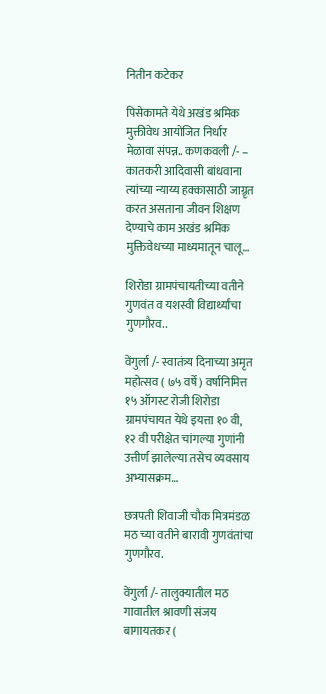नितीन कटेकर

पिसेकामते येथे अखंड श्रमिक मुक्तीवेध आयोजित निर्धार मेळावा संपन्न.. कणकवली /- – कातकरी आदिवासी बांधवाना त्यांच्या न्याय्य हक्कासाठी जाग्रृत करत असताना जीवन शिक्षण देण्याचे काम अखंड श्रमिक मुक्तिवेधच्या माध्यमातून चालू…

शिरोडा ग्रामपंचायतीच्या वतीने गुणवंत व यशस्वी विद्यार्थ्यांचा गुणगौरव..

वेंगुर्ला /- स्वातंत्र्य दिनाच्या अमृत महोत्सव ( ७५ वर्षे ) वर्षानिमित्त १५ ऑगस्ट रोजी शिरोडा ग्रामपंचायत येथे इयत्ता १० वी, १२ वी परीक्षेत चांगल्या गुणांनी उत्तीर्ण झालेल्या तसेच व्यवसाय अभ्यासक्रम…

छत्रपती शिवाजी चौक मित्रमंडळ मठ च्या वतीने बारावी गुणवंतांचा गुणगौरव.

वेंगुर्ला /- तालुक्यातील मठ गावातील श्रावणी संजय बागायतकर (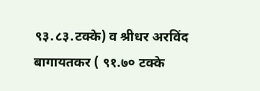९३.८३.टक्के) व श्रीधर अरविंद बागायतकर ( ९१.७० टक्के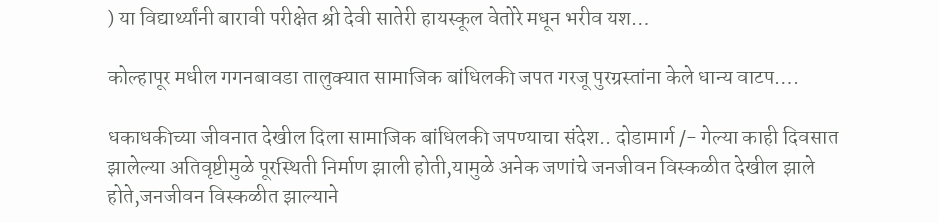) या विद्यार्थ्यांनी बारावी परीक्षेत श्री देवी सातेरी हायस्कूल वेतोरे मधून भरीव यश…

कोल्हापूर मधील गगनबावडा तालुक्यात सामाजिक बांधिलकी जपत गरजू पुरग्रस्तांना केले धान्य वाटप….

धकाधकीच्या जीवनात देखील दिला सामाजिक बांधिलकी जपण्याचा संदेश.. दोडामार्ग /- गेल्या काही दिवसात झालेल्या अतिवृष्टीमुळे पूरस्थिती निर्माण झाली होती,यामुळे अनेक जणांचे जनजीवन विस्कळीत देखील झाले होते,जनजीवन विस्कळीत झाल्याने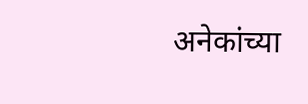अनेकांच्या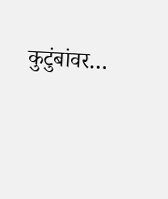कुटुंबांवर…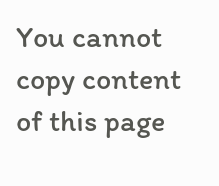You cannot copy content of this page